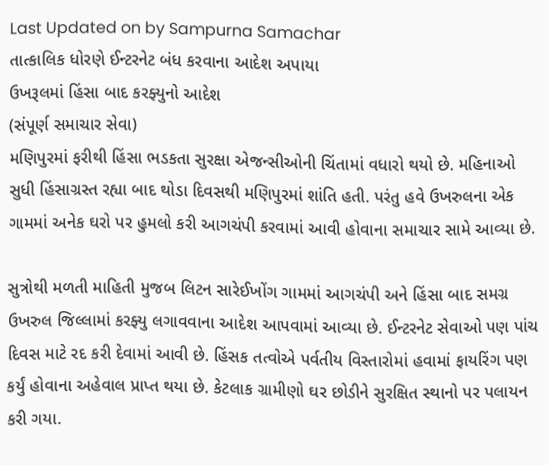Last Updated on by Sampurna Samachar
તાત્કાલિક ધોરણે ઈન્ટરનેટ બંધ કરવાના આદેશ અપાયા
ઉખરૂલમાં હિંસા બાદ કરફ્યુનો આદેશ
(સંપૂર્ણ સમાચાર સેવા)
મણિપુરમાં ફરીથી હિંસા ભડકતા સુરક્ષા એજન્સીઓની ચિંતામાં વધારો થયો છે. મહિનાઓ સુધી હિંસાગ્રસ્ત રહ્યા બાદ થોડા દિવસથી મણિપુરમાં શાંતિ હતી. પરંતુ હવે ઉખરુલના એક ગામમાં અનેક ઘરો પર હુમલો કરી આગચંપી કરવામાં આવી હોવાના સમાચાર સામે આવ્યા છે.

સુત્રોથી મળતી માહિતી મુજબ લિટન સારેઈખોંગ ગામમાં આગચંપી અને હિંસા બાદ સમગ્ર ઉખરુલ જિલ્લામાં કરફ્યુ લગાવવાના આદેશ આપવામાં આવ્યા છે. ઈન્ટરનેટ સેવાઓ પણ પાંચ દિવસ માટે રદ કરી દેવામાં આવી છે. હિંસક તત્વોએ પર્વતીય વિસ્તારોમાં હવામાં ફાયરિંગ પણ કર્યું હોવાના અહેવાલ પ્રાપ્ત થયા છે. કેટલાક ગ્રામીણો ઘર છોડીને સુરક્ષિત સ્થાનો પર પલાયન કરી ગયા.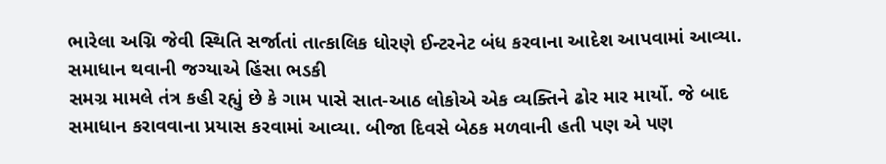ભારેલા અગ્નિ જેવી સ્થિતિ સર્જાતાં તાત્કાલિક ધોરણે ઈન્ટરનેટ બંધ કરવાના આદેશ આપવામાં આવ્યા.
સમાધાન થવાની જગ્યાએ હિંસા ભડકી
સમગ્ર મામલે તંત્ર કહી રહ્યું છે કે ગામ પાસે સાત-આઠ લોકોએ એક વ્યક્તિને ઢોર માર માર્યો. જે બાદ સમાધાન કરાવવાના પ્રયાસ કરવામાં આવ્યા. બીજા દિવસે બેઠક મળવાની હતી પણ એ પણ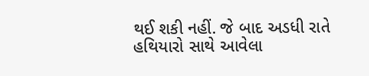થઈ શકી નહીં. જે બાદ અડધી રાતે હથિયારો સાથે આવેલા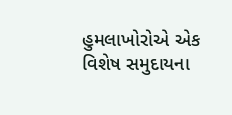હુમલાખોરોએ એક વિશેષ સમુદાયના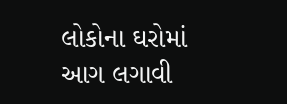લોકોના ઘરોમાં આગ લગાવી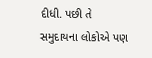દીધી. પછી તે સમુદાયના લોકોએ પણ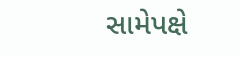સામેપક્ષે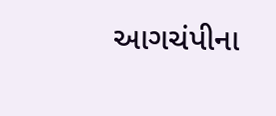આગચંપીના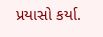પ્રયાસો કર્યા.